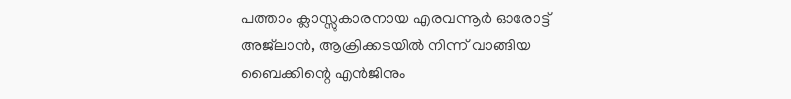പത്താം ക്ലാസ്സുകാരനായ എരവന്നൂർ ഓരോട്ട് അജ്‌ലാൻ, ആക്രിക്കടയിൽ നിന്ന് വാങ്ങിയ ബൈക്കിന്റെ എൻജിനും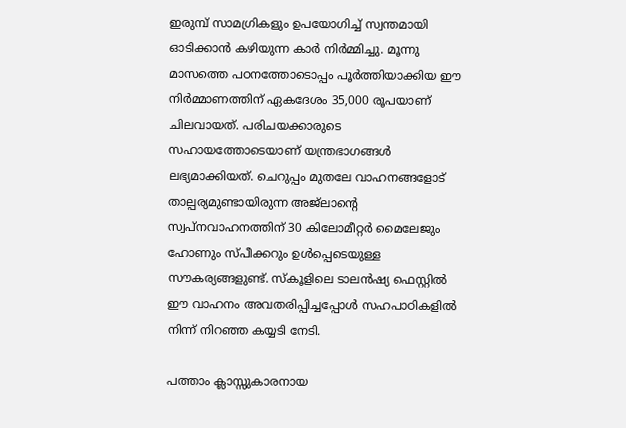ഇരുമ്പ് സാമഗ്രികളും ഉപയോഗിച്ച് സ്വന്തമായി ഓടിക്കാൻ കഴിയുന്ന കാർ നിർമ്മിച്ചു. മൂന്നു മാസത്തെ പഠനത്തോടൊപ്പം പൂർത്തിയാക്കിയ ഈ നിർമ്മാണത്തിന് ഏകദേശം 35,000 രൂപയാണ് ചിലവായത്. പരിചയക്കാരുടെ സഹായത്തോടെയാണ് യന്ത്രഭാഗങ്ങൾ ലഭ്യമാക്കിയത്. ചെറുപ്പം മുതലേ വാഹനങ്ങളോട് താല്പര്യമുണ്ടായിരുന്ന അജ്‌ലാന്റെ സ്വപ്നവാഹനത്തിന് 30 കിലോമീറ്റർ മൈലേജും ഹോണും സ്പീക്കറും ഉൾപ്പെടെയുള്ള സൗകര്യങ്ങളുണ്ട്. സ്കൂളിലെ ടാലൻഷ്യ ഫെസ്റ്റിൽ ഈ വാഹനം അവതരിപ്പിച്ചപ്പോൾ സഹപാഠികളിൽ നിന്ന് നിറഞ്ഞ കയ്യടി നേടി.

പത്താം ക്ലാസ്സുകാരനായ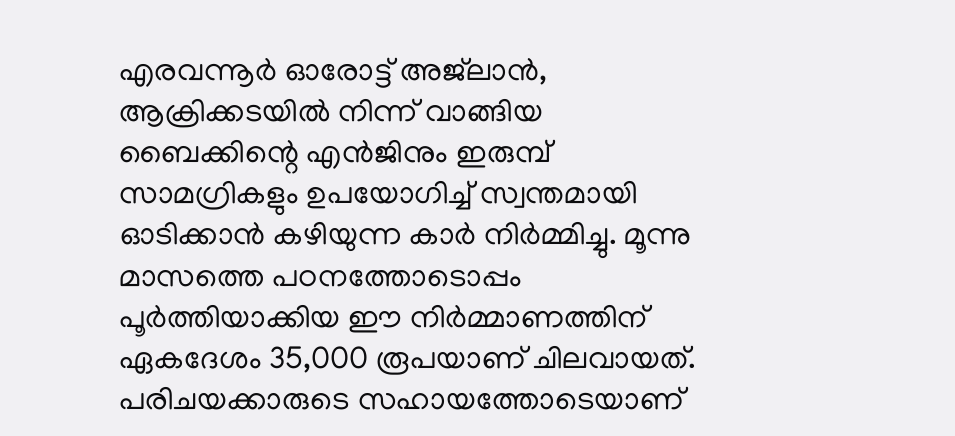എരവന്നൂർ ഓരോട്ട് അജ്‌ലാൻ, ആക്രിക്കടയിൽ നിന്ന് വാങ്ങിയ ബൈക്കിന്റെ എൻജിനും ഇരുമ്പ് സാമഗ്രികളും ഉപയോഗിച്ച് സ്വന്തമായി ഓടിക്കാൻ കഴിയുന്ന കാർ നിർമ്മിച്ചു. മൂന്നു മാസത്തെ പഠനത്തോടൊപ്പം പൂർത്തിയാക്കിയ ഈ നിർമ്മാണത്തിന് ഏകദേശം 35,000 രൂപയാണ് ചിലവായത്. പരിചയക്കാരുടെ സഹായത്തോടെയാണ്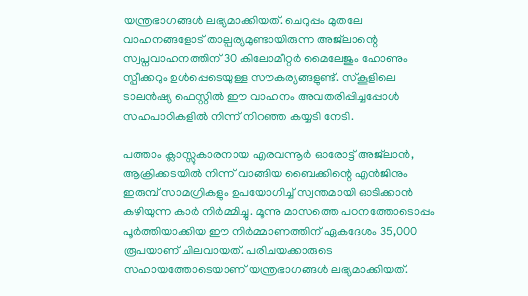യന്ത്രഭാഗങ്ങൾ ലഭ്യമാക്കിയത്. ചെറുപ്പം മുതലേ വാഹനങ്ങളോട് താല്പര്യമുണ്ടായിരുന്ന അജ്‌ലാന്റെ സ്വപ്നവാഹനത്തിന് 30 കിലോമീറ്റർ മൈലേജും ഹോണും സ്പീക്കറും ഉൾപ്പെടെയുള്ള സൗകര്യങ്ങളുണ്ട്. സ്കൂളിലെ ടാലൻഷ്യ ഫെസ്റ്റിൽ ഈ വാഹനം അവതരിപ്പിച്ചപ്പോൾ സഹപാഠികളിൽ നിന്ന് നിറഞ്ഞ കയ്യടി നേടി.

പത്താം ക്ലാസ്സുകാരനായ എരവന്നൂർ ഓരോട്ട് അജ്‌ലാൻ, ആക്രിക്കടയിൽ നിന്ന് വാങ്ങിയ ബൈക്കിന്റെ എൻജിനും ഇരുമ്പ് സാമഗ്രികളും ഉപയോഗിച്ച് സ്വന്തമായി ഓടിക്കാൻ കഴിയുന്ന കാർ നിർമ്മിച്ചു. മൂന്നു മാസത്തെ പഠനത്തോടൊപ്പം പൂർത്തിയാക്കിയ ഈ നിർമ്മാണത്തിന് ഏകദേശം 35,000 രൂപയാണ് ചിലവായത്. പരിചയക്കാരുടെ സഹായത്തോടെയാണ് യന്ത്രഭാഗങ്ങൾ ലഭ്യമാക്കിയത്.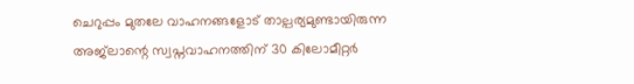ചെറുപ്പം മുതലേ വാഹനങ്ങളോട് താല്പര്യമുണ്ടായിരുന്ന അജ്‌ലാന്റെ സ്വപ്നവാഹനത്തിന് 30 കിലോമീറ്റർ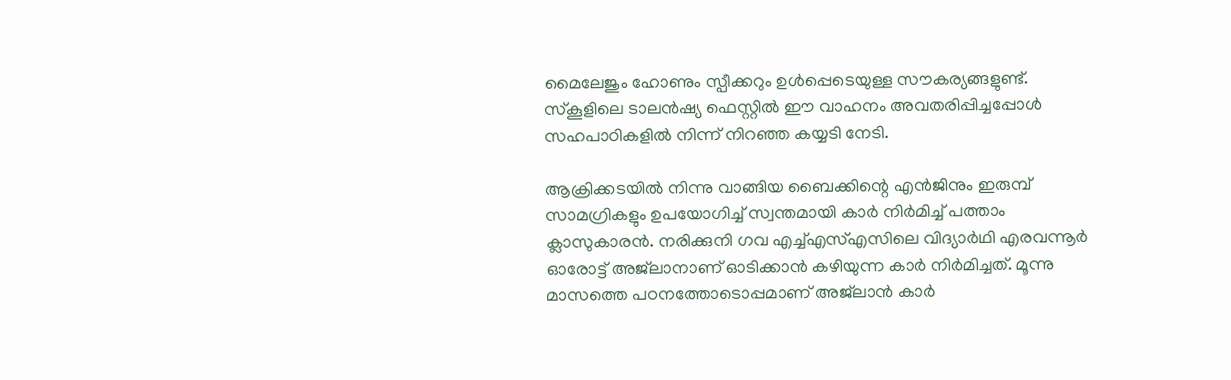മൈലേജും ഹോണും സ്പീക്കറും ഉൾപ്പെടെയുള്ള സൗകര്യങ്ങളുണ്ട്. സ്കൂളിലെ ടാലൻഷ്യ ഫെസ്റ്റിൽ ഈ വാഹനം അവതരിപ്പിച്ചപ്പോൾ സഹപാഠികളിൽ നിന്ന് നിറഞ്ഞ കയ്യടി നേടി.

ആക്രിക്കടയിൽ നിന്നു വാങ്ങിയ ബൈക്കിന്റെ എൻജിനും ഇരുമ്പ് സാമഗ്രികളും ഉപയോഗിച്ച് സ്വന്തമായി കാര്‍ നിര്‍മിച്ച് പത്താം ക്ലാസുകാരൻ. നരിക്കുനി ഗവ എച്ച്എസ്എസിലെ വിദ്യാർഥി എരവന്നൂർ ഓരോട്ട് അജ്‌ലാനാണ് ഓടിക്കാൻ കഴിയുന്ന കാർ നിര്‍മിച്ചത്. മൂന്നു മാസത്തെ പഠനത്തോടൊപ്പമാണ് അജ്‌ലാൻ കാർ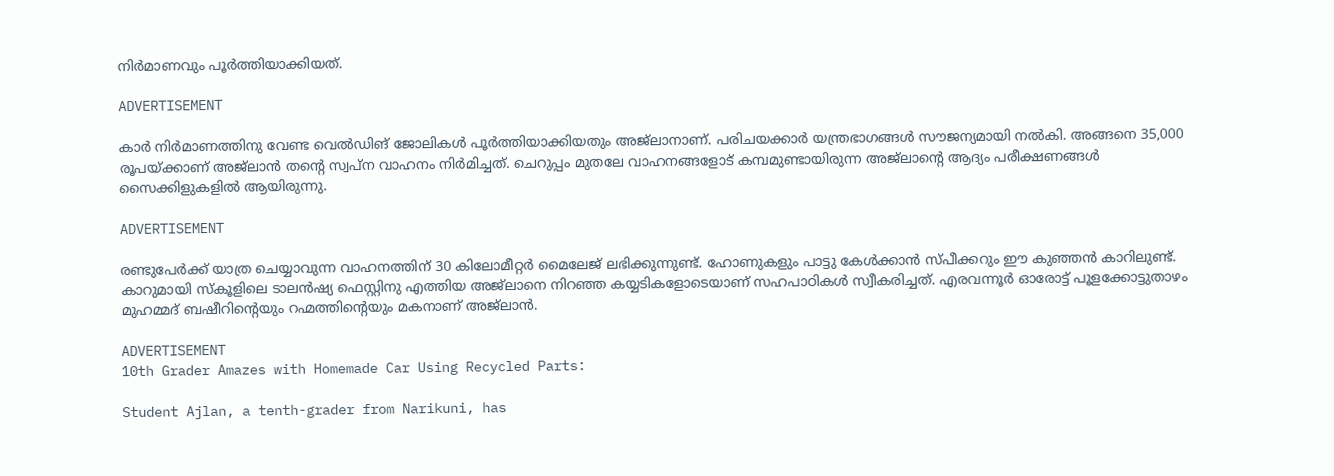നിർമാണവും പൂർത്തിയാക്കിയത്.

ADVERTISEMENT

കാ‍ർ നിർമാണത്തിനു വേണ്ട വെൽഡിങ് ജോലികൾ പൂർത്തിയാക്കിയതും അജ്‌ലാനാണ്. പരിചയക്കാർ യന്ത്രഭാഗങ്ങൾ സൗജന്യമായി നൽകി. അങ്ങനെ 35,000 രൂപയ്ക്കാണ് അജ്‌ലാൻ തന്റെ സ്വപ്ന വാഹനം നിർമിച്ചത്. ചെറുപ്പം മുതലേ വാഹനങ്ങളോട് കമ്പമുണ്ടായിരുന്ന അജ്‌ലാന്റെ ആദ്യം പരീക്ഷണങ്ങൾ സൈക്കിളുകളിൽ ആയിരുന്നു.

ADVERTISEMENT

രണ്ടുപേർക്ക് യാത്ര ചെയ്യാവുന്ന വാഹനത്തിന് 30 കിലോമീറ്റർ മൈലേജ് ലഭിക്കുന്നുണ്ട്. ഹോണുകളും പാട്ടു കേൾക്കാൻ സ്പീക്കറും ഈ കുഞ്ഞൻ കാറിലുണ്ട്. കാറുമായി സ്കൂളിലെ ടാലൻഷ്യ ഫെസ്റ്റിനു എത്തിയ അജ്‌ലാനെ നിറഞ്ഞ കയ്യടികളോടെയാണ് സഹപാഠികൾ സ്വീകരിച്ചത്. എരവന്നൂർ ഓരോട്ട് പൂളക്കോട്ടുതാഴം മുഹമ്മദ് ബഷീറിന്റെയും റഹ്മത്തിന്റെയും മകനാണ് അജ്‌ലാൻ.

ADVERTISEMENT
10th Grader Amazes with Homemade Car Using Recycled Parts:

Student Ajlan, a tenth-grader from Narikuni, has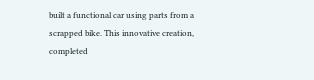built a functional car using parts from a scrapped bike. This innovative creation, completed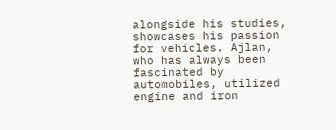alongside his studies, showcases his passion for vehicles. Ajlan, who has always been fascinated by automobiles, utilized engine and iron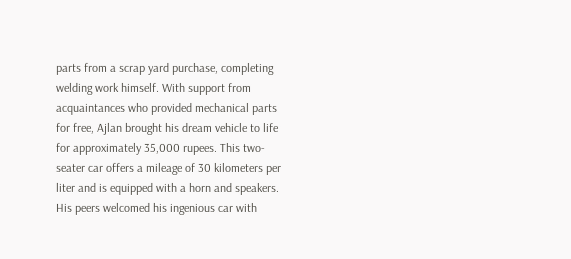parts from a scrap yard purchase, completing welding work himself. With support from acquaintances who provided mechanical parts for free, Ajlan brought his dream vehicle to life for approximately 35,000 rupees. This two-seater car offers a mileage of 30 kilometers per liter and is equipped with a horn and speakers. His peers welcomed his ingenious car with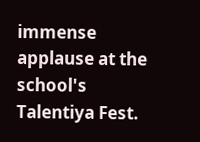immense applause at the school's Talentiya Fest.